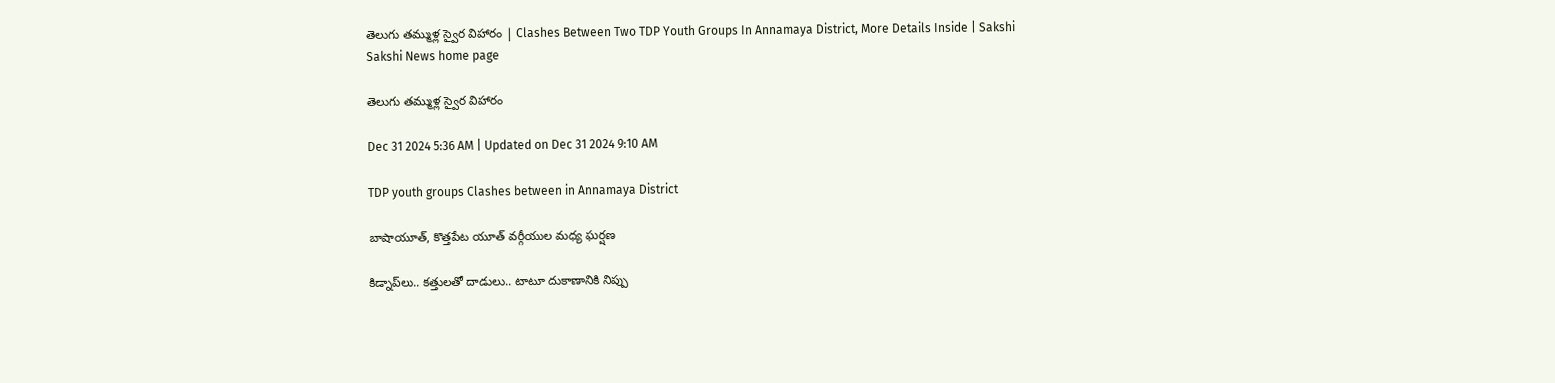తెలుగు తమ్ముళ్ల స్వైర విహారం | Clashes Between Two TDP Youth Groups In Annamaya District, More Details Inside | Sakshi
Sakshi News home page

తెలుగు తమ్ముళ్ల స్వైర విహారం

Dec 31 2024 5:36 AM | Updated on Dec 31 2024 9:10 AM

TDP youth groups Clashes between in Annamaya District

బాషాయూత్, కొత్తపేట యూత్‌ వర్గీయుల మధ్య ఘర్షణ

కిడ్నాప్‌లు.. కత్తులతో దాడులు.. టాటూ దుకాణానికి నిప్పు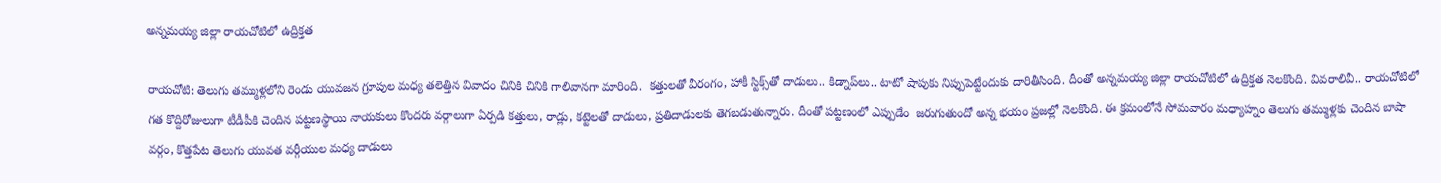అన్నమయ్య జిల్లా రాయచోటిలో ఉద్రిక్తత

రాయచోటి: తెలుగు తమ్ముళ్లలోని రెండు యువజన గ్రూపుల మధ్య తలెత్తిన వివాదం చినికి చినికి గాలివానగా మారింది.  కత్తులతో వీరంగం, హాకీ స్టిక్స్‌తో దాడులు.. కిడ్నాప్‌లు.. టాటో షాపుకు నిప్పుపెట్టేందుకు దారితీసింది. దీంతో అన్నమయ్య జిల్లా రాయచోటిలో ఉద్రిక్తత నెలకొంది. వివరాలివీ.. రాయచోటిలో గత కొద్దిరోజులుగా టీడీపీకి చెందిన పట్టణస్థాయి నాయకులు కొందరు వర్గాలుగా ఏర్పడి కత్తులు, రాడ్లు, కట్టెలతో దాడులు, ప్రతిదాడులకు తెగబడుతున్నారు. దీంతో పట్టణంలో ఎప్పుడేం  జరుగుతుందో అన్న భయం ప్రజల్లో నెలకొంది. ఈ క్రమంలోనే సోమవారం మధ్యాహ్నం తెలుగు తమ్ముళ్లకు చెందిన బాషా వర్గం, కొత్తపేట తెలుగు యువత వర్గీయుల మధ్య దాడులు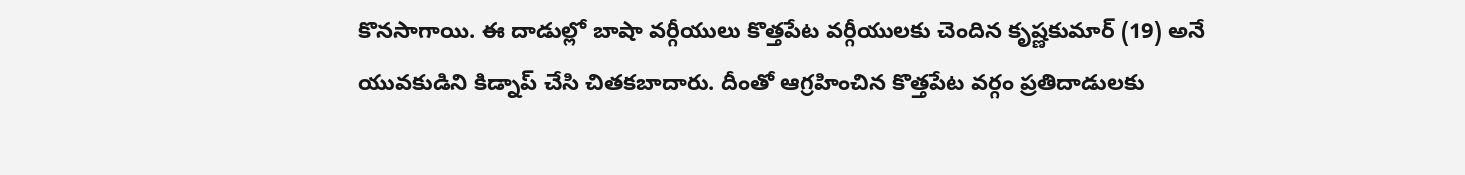కొనసాగాయి. ఈ దాడుల్లో బాషా వర్గీయులు కొత్తపేట వర్గీయులకు చెందిన కృష్ణకుమార్‌ (19) అనే యువకుడిని కిడ్నాప్‌ చేసి చితకబాదారు. దీంతో ఆగ్రహించిన కొత్తపేట వర్గం ప్రతిదాడులకు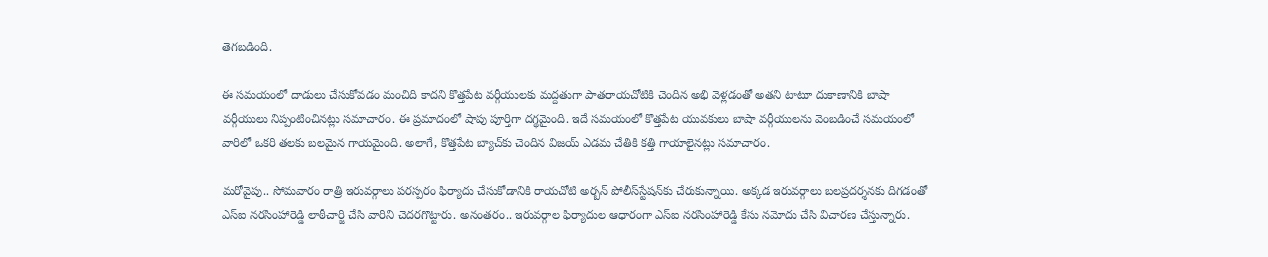తెగబడింది.

ఈ సమయంలో దాడులు చేసుకోవడం మంచిది కాదని కొత్తపేట వర్గీయులకు మద్దతుగా పాతరాయచోటికి చెందిన అభి వెళ్లడంతో అతని టాటూ దుకాణానికి బాషా వర్గీయులు నిప్పంటించినట్లు సమాచారం. ఈ ప్రమాదంలో షాపు పూర్తిగా దగ్థమైంది. ఇదే సమయంలో కొత్తపేట యువకులు బాషా వర్గీయులను వెంబడించే సమయంలో వారిలో ఒకరి తలకు బలమైన గాయమైంది. అలాగే, కొత్తపేట బ్యాచ్‌కు చెందిన విజయ్‌ ఎడమ చేతికి కత్తి గాయాలైనట్లు సమాచారం.

మరోవైపు.. సోమవారం రాత్రి ఇరువర్గాలు పరస్పరం ఫిర్యాదు చేసుకోడానికి రాయచోటి అర్బన్‌ పోలీస్‌స్టేషన్‌కు చేరుకున్నాయి. అక్కడ ఇరువర్గాలు బలప్రదర్శనకు దిగడంతో ఎస్‌ఐ నరసింహారెడ్డి లాఠీచార్జి చేసి వారిని చెదరగొట్టారు. అనంతరం.. ఇరువర్గాల ఫిర్యాదుల ఆధారంగా ఎస్‌ఐ నరసింహారెడ్డి కేసు నమోదు చేసి విచారణ చేస్తున్నారు.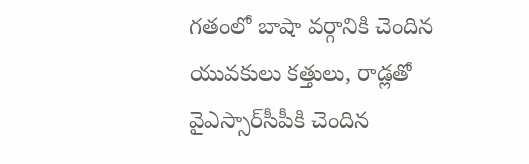గతంలో బాషా వర్గానికి చెందిన యువకులు కత్తులు, రాడ్లతో వైఎస్సార్‌సీపీకి చెందిన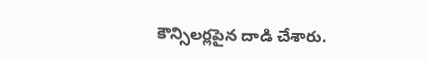కౌన్సిలర్లపైన దాడి చేశారు.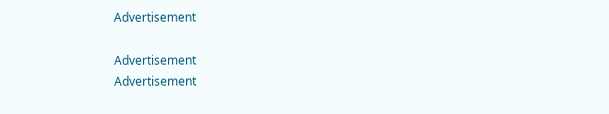Advertisement

Advertisement
Advertisement